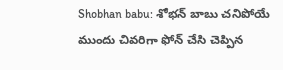Shobhan babu: శోభన్ బాబు చనిపోయే ముందు చివరిగా ఫోన్ చేసి చెప్పిన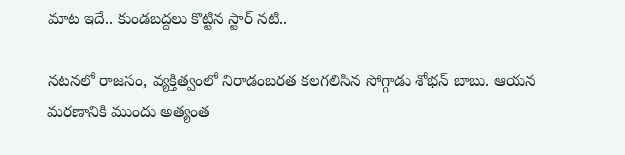మాట ఇదే.. కుండబద్దలు కొట్టిన స్టార్ నటి..

నటనలో రాజసం, వ్యక్తిత్వంలో నిరాడంబరత కలగలిసిన సోగ్గాడు శోభన్ బాబు. ఆయన మరణానికి ముందు అత్యంత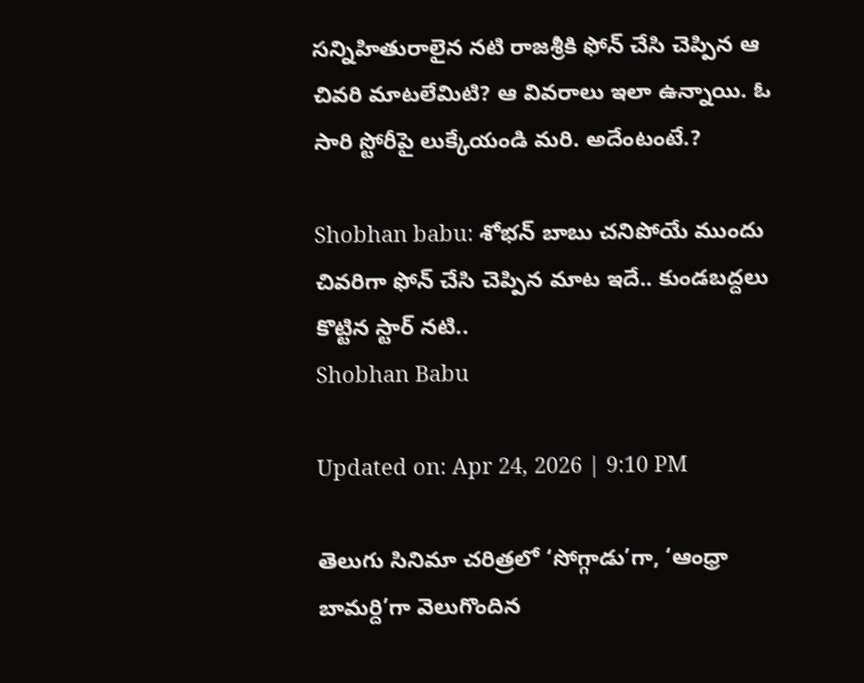సన్నిహితురాలైన నటి రాజశ్రీకి ఫోన్ చేసి చెప్పిన ఆ చివరి మాటలేమిటి? ఆ వివరాలు ఇలా ఉన్నాయి. ఓ సారి స్టోరీపై లుక్కేయండి మరి. అదేంటంటే.?

Shobhan babu: శోభన్ బాబు చనిపోయే ముందు చివరిగా ఫోన్ చేసి చెప్పిన మాట ఇదే.. కుండబద్దలు కొట్టిన స్టార్ నటి..
Shobhan Babu

Updated on: Apr 24, 2026 | 9:10 PM

తెలుగు సినిమా చరిత్రలో ‘సోగ్గాడు’గా, ‘ఆంధ్రా బామర్ది’గా వెలుగొందిన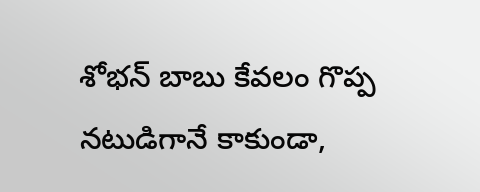శోభన్ బాబు కేవలం గొప్ప నటుడిగానే కాకుండా,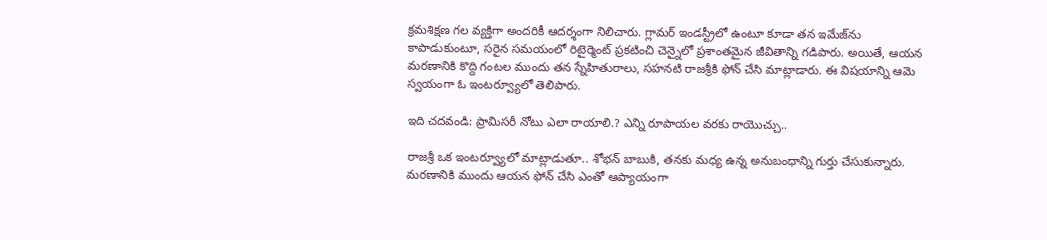క్రమశిక్షణ గల వ్యక్తిగా అందరికీ ఆదర్శంగా నిలిచారు. గ్లామర్ ఇండస్ట్రీలో ఉంటూ కూడా తన ఇమేజ్‌ను కాపాడుకుంటూ, సరైన సమయంలో రిటైర్మెంట్ ప్రకటించి చెన్నైలో ప్రశాంతమైన జీవితాన్ని గడిపారు. అయితే, ఆయన మరణానికి కొద్ది గంటల ముందు తన స్నేహితురాలు, సహనటి రాజశ్రీకి ఫోన్ చేసి మాట్లాడారు. ఈ విషయాన్ని ఆమె స్వయంగా ఓ ఇంటర్వ్యూలో తెలిపారు.

ఇది చదవండి: ప్రామిసరీ నోటు ఎలా రాయాలి.? ఎన్ని రూపాయల వరకు రాయొచ్చు..

రాజశ్రీ ఒక ఇంటర్వ్యూలో మాట్లాడుతూ.. శోభన్ బాబుకి, తనకు మధ్య ఉన్న అనుబంధాన్ని గుర్తు చేసుకున్నారు. మరణానికి ముందు ఆయన ఫోన్ చేసి ఎంతో ఆప్యాయంగా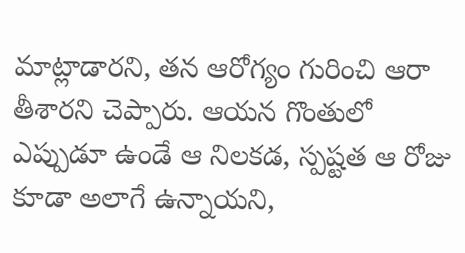మాట్లాడారని, తన ఆరోగ్యం గురించి ఆరా తీశారని చెప్పారు. ఆయన గొంతులో ఎప్పుడూ ఉండే ఆ నిలకడ, స్పష్టత ఆ రోజు కూడా అలాగే ఉన్నాయని,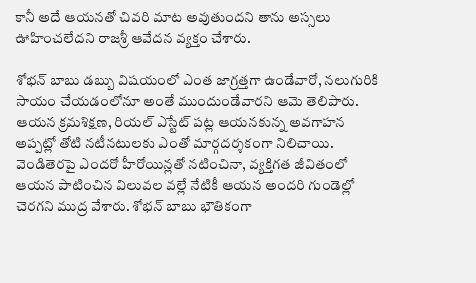కానీ అదే ఆయనతో చివరి మాట అవుతుందని తాను అస్సలు ఊహించలేదని రాజశ్రీ ఆవేదన వ్యక్తం చేశారు.

శోభన్ బాబు డబ్బు విషయంలో ఎంత జాగ్రత్తగా ఉండేవారో, నలుగురికి సాయం చేయడంలోనూ అంతే ముందుండేవారని ఆమె తెలిపారు. ఆయన క్రమశిక్షణ, రియల్ ఎస్టేట్ పట్ల ఆయనకున్న అవగాహన అప్పట్లో తోటి నటీనటులకు ఎంతో మార్గదర్శకంగా నిలిచాయి. వెండితెరపై ఎందరో హీరోయిన్లతో నటించినా, వ్యక్తిగత జీవితంలో ఆయన పాటించిన విలువల వల్లే నేటికీ ఆయన అందరి గుండెల్లో చెరగని ముద్ర వేశారు. శోభన్ బాబు భౌతికంగా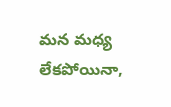మన మధ్య లేకపోయినా,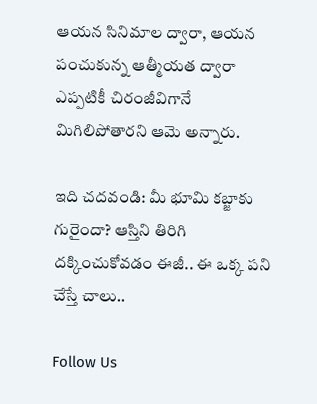ఆయన సినిమాల ద్వారా, ఆయన పంచుకున్న ఆత్మీయత ద్వారా ఎప్పటికీ చిరంజీవిగానే మిగిలిపోతారని ఆమె అన్నారు.

ఇది చదవండి: మీ భూమి కబ్జాకు గురైందా? ఆస్తిని తిరిగి దక్కించుకోవడం ఈజీ.. ఈ ఒక్క పని చేస్తే చాలు..

Follow Us